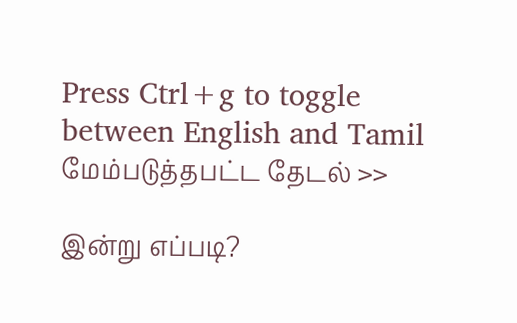Press Ctrl+g to toggle between English and Tamil
மேம்படுத்தபட்ட தேடல் >>

இன்று எப்படி?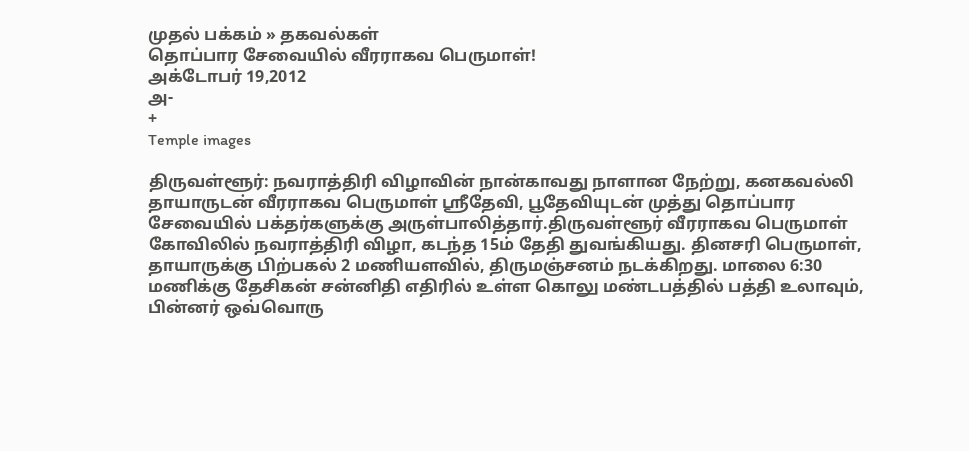முதல் பக்கம் » தகவல்கள்
தொப்பார சேவையில் வீரராகவ பெருமாள்!
அக்டோபர் 19,2012
அ-
+
Temple images

திருவள்ளூர்: நவராத்திரி விழாவின் நான்காவது நாளான நேற்று, கனகவல்லி தாயாருடன் வீரராகவ பெருமாள் ஸ்ரீதேவி, பூதேவியுடன் முத்து தொப்பார சேவையில் பக்தர்களுக்கு அருள்பாலித்தார்.திருவள்ளூர் வீரராகவ பெருமாள் கோவிலில் நவராத்திரி விழா, கடந்த 15ம் தேதி துவங்கியது. தினசரி பெருமாள், தாயாருக்கு பிற்பகல் 2 மணியளவில், திருமஞ்சனம் நடக்கிறது. மாலை 6:30 மணிக்கு தேசிகன் சன்னிதி எதிரில் உள்ள கொலு மண்டபத்தில் பத்தி உலாவும், பின்னர் ஒவ்வொரு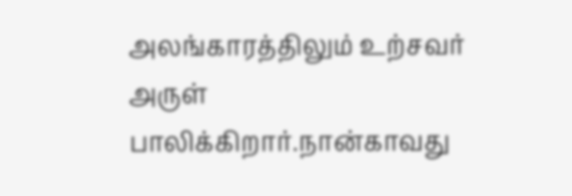அலங்காரத்திலும் உற்சவர் அருள் பாலிக்கிறார்.நான்காவது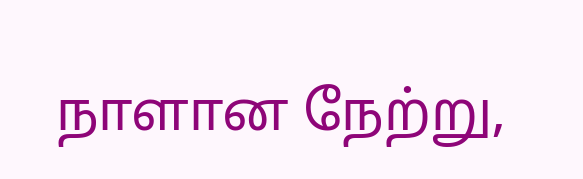நாளான நேற்று,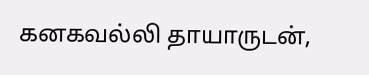கனகவல்லி தாயாருடன்,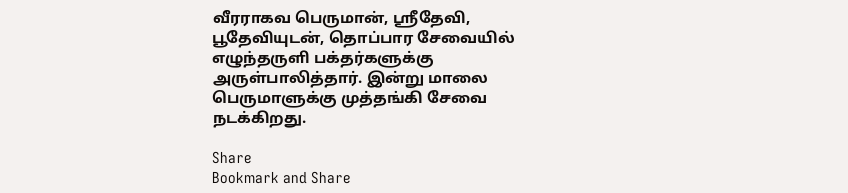வீரராகவ பெருமான், ஸ்ரீதேவி, பூதேவியுடன், தொப்பார சேவையில் எழுந்தருளி பக்தர்களுக்கு அருள்பாலித்தார். இன்று மாலை பெருமாளுக்கு முத்தங்கி சேவை நடக்கிறது.

Share
Bookmark and Share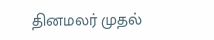தினமலர் முதல்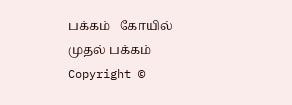பக்கம்   கோயில் முதல் பக்கம்
Copyright ©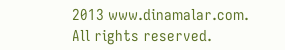2013 www.dinamalar.com. All rights reserved.